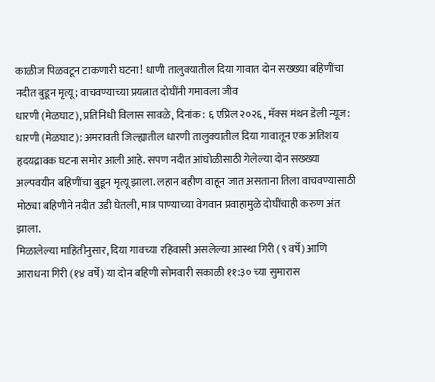काळीज पिळवटून टाकणारी घटना! धाणी तालुक्यातील दिया गावात दोन सख्ख्या बहिणींचा नदीत बुडून मृत्यू; वाचवण्याच्या प्रयत्नात दोघींनी गमावला जीव
धारणी (मेळघाट), प्रतिनिधी विलास सावळे, दिनांक: ६ एप्रिल २०२६, मॅक्स मंथन डेली न्यूज:
धारणी (मेळघाट): अमरावती जिल्ह्यातील धारणी तालुक्यातील दिया गावातून एक अतिशय हृदयद्रावक घटना समोर आली आहे. सपण नदीत आंघोळीसाठी गेलेल्या दोन सख्ख्या अल्पवयीन बहिणींचा बुडून मृत्यू झाला. लहान बहीण वाहून जात असताना तिला वाचवण्यासाठी मोठ्या बहिणीने नदीत उडी घेतली, मात्र पाण्याच्या वेगवान प्रवाहामुळे दोघींचाही करुण अंत झाला.
मिळालेल्या माहितीनुसार, दिया गावच्या रहिवासी असलेल्या आस्था गिरी (९ वर्षे) आणि आराधना गिरी (१४ वर्षे) या दोन बहिणी सोमवारी सकाळी ११:३० च्या सुमारास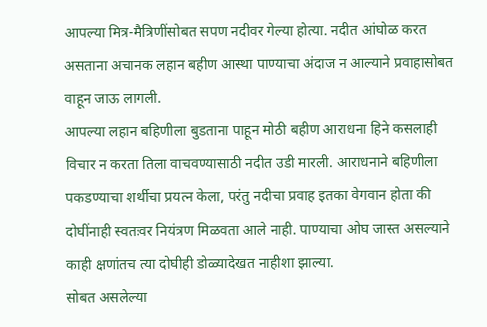आपल्या मित्र-मैत्रिणींसोबत सपण नदीवर गेल्या होत्या. नदीत आंघोळ करत असताना अचानक लहान बहीण आस्था पाण्याचा अंदाज न आल्याने प्रवाहासोबत वाहून जाऊ लागली.
आपल्या लहान बहिणीला बुडताना पाहून मोठी बहीण आराधना हिने कसलाही विचार न करता तिला वाचवण्यासाठी नदीत उडी मारली. आराधनाने बहिणीला पकडण्याचा शर्थीचा प्रयत्न केला, परंतु नदीचा प्रवाह इतका वेगवान होता की दोघींनाही स्वतःवर नियंत्रण मिळवता आले नाही. पाण्याचा ओघ जास्त असल्याने काही क्षणांतच त्या दोघीही डोळ्यादेखत नाहीशा झाल्या.
सोबत असलेल्या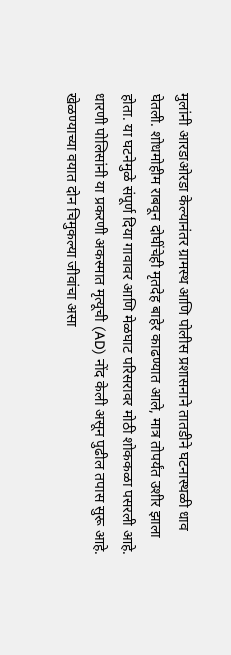मुलांनी आरडाओरडा केल्यानंतर ग्रामस्थ आणि पोलीस प्रशासनाने तातडीने घटनास्थळी धाव घेतली. शोधमोहीम राबवून दोघींचेही मृतदेह बाहेर काढण्यात आले, मात्र तोपर्यंत उशीर झाला होता. या घटनेमुळे संपूर्ण दिया गावावर आणि मेळघाट परिसरावर मोठी शोककळा पसरली आहे.
धारणी पोलिसांनी या प्रकरणी अकस्मात मृत्यूची (AD) नोंद केली असून पुढील तपास सुरू आहे. खेळण्याच्या वयात दोन चिमुकल्या जीवांचा असा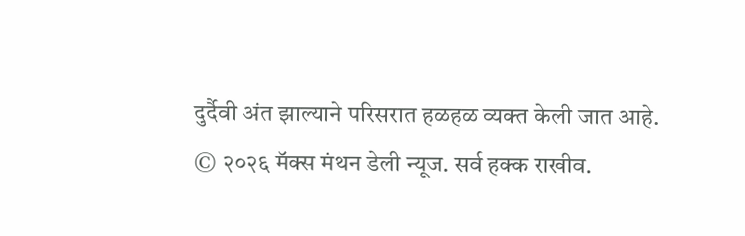दुर्दैवी अंत झाल्याने परिसरात हळहळ व्यक्त केली जात आहे.
© २०२६ मॅक्स मंथन डेली न्यूज. सर्व हक्क राखीव.